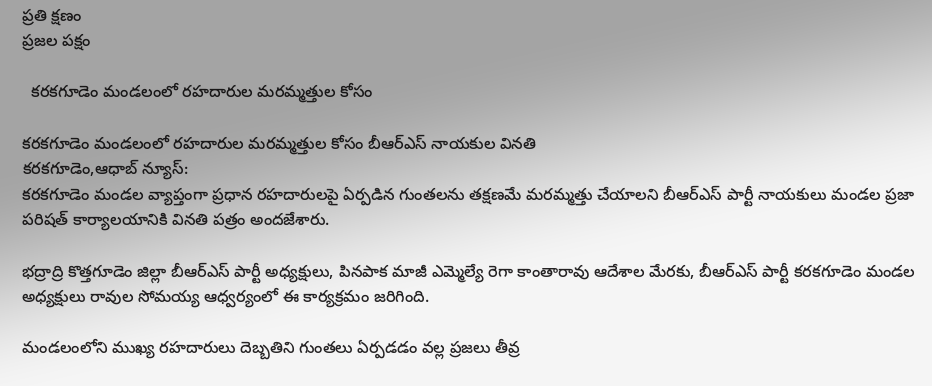ప్రతి క్షణం
ప్రజల పక్షం

  కరకగూడెం మండలంలో రహదారుల మరమ్మత్తుల కోసం

కరకగూడెం మండలంలో రహదారుల మరమ్మత్తుల కోసం బీఆర్ఎస్ నాయకుల వినతి
కరకగూడెం,ఆధాబ్ న్యూస్:
కరకగూడెం మండల వ్యాప్తంగా ప్రధాన రహదారులపై ఏర్పడిన గుంతలను తక్షణమే మరమ్మత్తు చేయాలని బీఆర్ఎస్ పార్టీ నాయకులు మండల ప్రజా పరిషత్ కార్యాలయానికి వినతి పత్రం అందజేశారు.

భద్రాద్రి కొత్తగూడెం జిల్లా బీఆర్ఎస్ పార్టీ అధ్యక్షులు, పినపాక మాజీ ఎమ్మెల్యే రెగా కాంతారావు ఆదేశాల మేరకు, బీఆర్ఎస్ పార్టీ కరకగూడెం మండల అధ్యక్షులు రావుల సోమయ్య ఆధ్వర్యంలో ఈ కార్యక్రమం జరిగింది.

మండలంలోని ముఖ్య రహదారులు దెబ్బతిని గుంతలు ఏర్పడడం వల్ల ప్రజలు తీవ్ర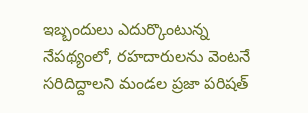ఇబ్బందులు ఎదుర్కొంటున్న నేపథ్యంలో, రహదారులను వెంటనే సరిదిద్దాలని మండల ప్రజా పరిషత్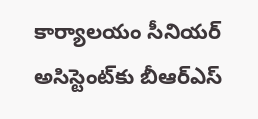కార్యాలయం సీనియర్ అసిస్టెంట్‌కు బీఆర్ఎస్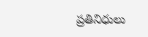ప్రతినిధులు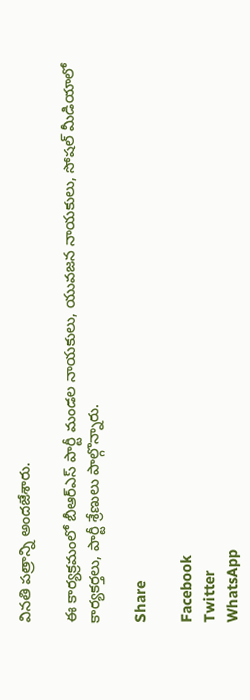వినతి పత్రాన్ని అందజేశారు.

ఈ కార్యక్రమంలో బీఆర్ఎస్ పార్టీ మండల నాయకులు, యువజన నాయకులు, సోషల్ మీడియాలో కార్యకర్తలు, పార్టీ శ్రేణులు పాల్గొన్నారు.

Share

Facebook
Twitter
WhatsApp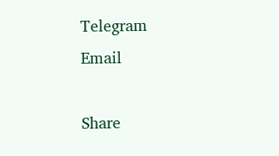Telegram
Email

Share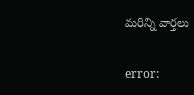మరిన్ని వార్తలు

error: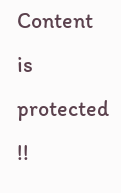Content is protected !!